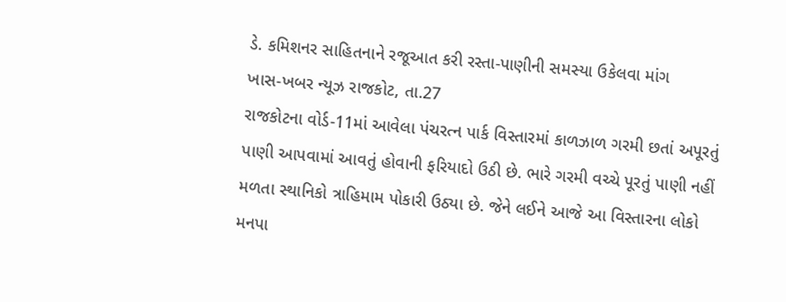ડે. કમિશનર સાહિતનાને રજૂઆત કરી રસ્તા-પાણીની સમસ્યા ઉકેલવા માંગ
ખાસ-ખબર ન્યૂઝ રાજકોટ, તા.27
રાજકોટના વોર્ડ-11માં આવેલા પંચરત્ન પાર્ક વિસ્તારમાં કાળઝાળ ગરમી છતાં અપૂરતું પાણી આપવામાં આવતું હોવાની ફરિયાદો ઉઠી છે. ભારે ગરમી વચ્ચે પૂરતું પાણી નહીં મળતા સ્થાનિકો ત્રાહિમામ પોકારી ઉઠ્યા છે. જેને લઈને આજે આ વિસ્તારના લોકો મનપા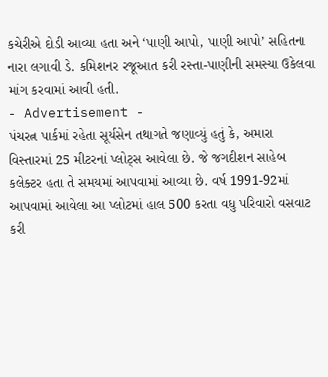કચેરીએ દોડી આવ્યા હતા અને ‘પાણી આપો, પાણી આપો’ સહિતના નારા લગાવી ડે. કમિશનર રજૂઆત કરી રસ્તા-પાણીની સમસ્યા ઉકેલવા માંગ કરવામાં આવી હતી.
- Advertisement -
પંચરત્ન પાર્કમાં રહેતા સૂર્યસેન તથાગતે જણાવ્યું હતું કે, અમારા વિસ્તારમાં 25 મીટરનાં પ્લોટ્સ આવેલા છે. જે જગદીશન સાહેબ કલેક્ટર હતા તે સમયમાં આપવામાં આવ્યા છે. વર્ષ 1991-92માં આપવામાં આવેલા આ પ્લોટમાં હાલ 500 કરતા વધુ પરિવારો વસવાટ કરી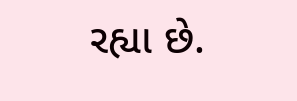રહ્યા છે.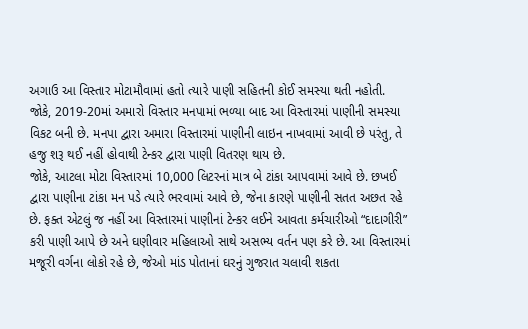અગાઉ આ વિસ્તાર મોટામૌવામાં હતો ત્યારે પાણી સહિતની કોઈ સમસ્યા થતી નહોતી.
જોકે, 2019-20માં અમારો વિસ્તાર મનપામાં ભળ્યા બાદ આ વિસ્તારમાં પાણીની સમસ્યા વિકટ બની છે. મનપા દ્વારા અમારા વિસ્તારમાં પાણીની લાઇન નાખવામાં આવી છે પરંતુ, તે હજુ શરૂ થઈ નહીં હોવાથી ટેન્કર દ્વારા પાણી વિતરણ થાય છે.
જોકે, આટલા મોટા વિસ્તારમાં 10,000 લિટરનાં માત્ર બે ટાંકા આપવામાં આવે છે. છખઈ દ્વારા પાણીના ટાંકા મન પડે ત્યારે ભરવામાં આવે છે, જેના કારણે પાણીની સતત અછત રહે છે. ફક્ત એટલું જ નહીં આ વિસ્તારમાં પાણીનાં ટેન્કર લઈને આવતા કર્મચારીઓ “દાદાગીરી” કરી પાણી આપે છે અને ઘણીવાર મહિલાઓ સાથે અસભ્ય વર્તન પણ કરે છે. આ વિસ્તારમાં મજૂરી વર્ગના લોકો રહે છે, જેઓ માંડ પોતાનાં ઘરનું ગુજરાત ચલાવી શકતા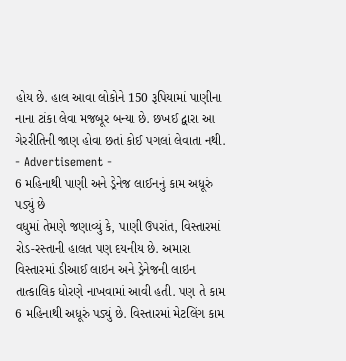હોય છે. હાલ આવા લોકોને 150 રૂપિયામાં પાણીના નાના ટાંકા લેવા મજબૂર બન્યા છે. છખઈ દ્વારા આ ગેરરીતિની જાણ હોવા છતાં કોઈ પગલાં લેવાતા નથી.
- Advertisement -
6 મહિનાથી પાણી અને ડ્રેનેજ લાઈનનું કામ અધૂરું પડ્યું છે
વધુમાં તેમણે જણાવ્યું કે, પાણી ઉપરાંત, વિસ્તારમાં રોડ-રસ્તાની હાલત પણ દયનીય છે. અમારા વિસ્તારમાં ડીઆઈ લાઇન અને ડ્રેનેજની લાઇન તાત્કાલિક ધોરણે નાખવામાં આવી હતી. પણ તે કામ 6 મહિનાથી અધૂરું પડ્યું છે. વિસ્તારમાં મેટલિંગ કામ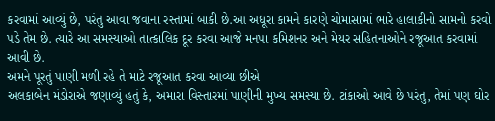કરવામાં આવ્યું છે, પરંતુ આવા જવાના રસ્તામાં બાકી છે.આ અધૂરા કામને કારણે ચોમાસામાં ભારે હાલાકીનો સામનો કરવો પડે તેમ છે. ત્યારે આ સમસ્યાઓ તાત્કાલિક દૂર કરવા આજે મનપા કમિશનર અને મેયર સહિતનાઓને રજૂઆત કરવામાં આવી છે.
અમને પૂરતું પાણી મળી રહે તે માટે રજૂઆત કરવા આવ્યા છીએ
અલકાબેન મંડોરાએ જણાવ્યું હતું કે, અમારા વિસ્તારમાં પાણીની મુખ્ય સમસ્યા છે. ટાંકાઓ આવે છે પરંતુ, તેમાં પણ ઘોર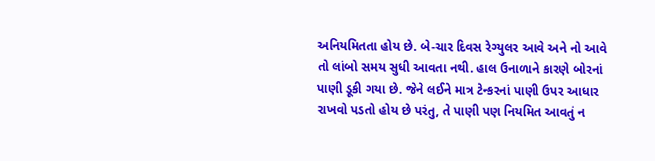અનિયમિતતા હોય છે. બે-ચાર દિવસ રેગ્યુલર આવે અને નો આવે તો લાંબો સમય સુધી આવતા નથી. હાલ ઉનાળાને કારણે બોરનાં પાણી ડૂકી ગયા છે. જેને લઈને માત્ર ટેન્કરનાં પાણી ઉપર આધાર રાખવો પડતો હોય છે પરંતુ, તે પાણી પણ નિયમિત આવતું ન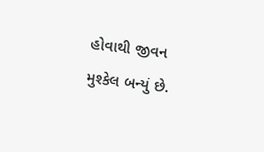હોવાથી જીવન મુશ્કેલ બન્યું છે.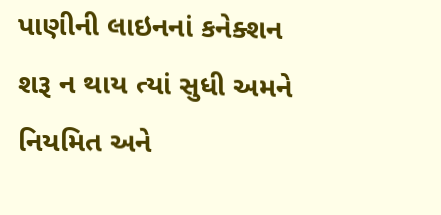પાણીની લાઇનનાં કનેક્શન શરૂ ન થાય ત્યાં સુધી અમને નિયમિત અને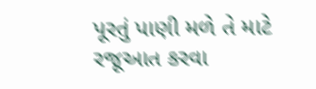પૂરતું પાણી મળે તે માટે રજૂઆત કરવા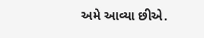અમે આવ્યા છીએ.